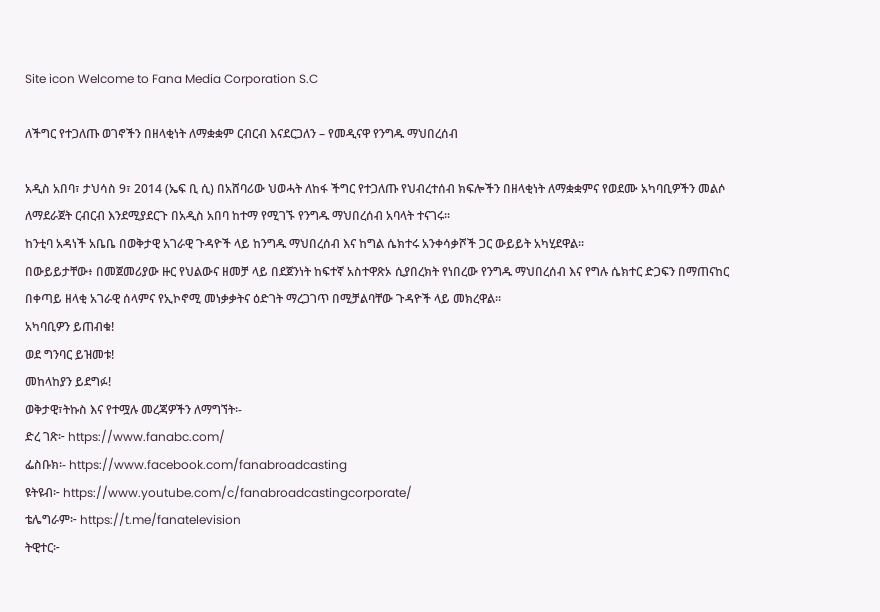Site icon Welcome to Fana Media Corporation S.C

ለችግር የተጋለጡ ወገኖችን በዘላቂነት ለማቋቋም ርብርብ እናደርጋለን – የመዲናዋ የንግዱ ማህበረሰብ

አዲስ አበባ፣ ታህሳስ 9፣ 2014 (ኤፍ ቢ ሲ) በአሸባሪው ህወሓት ለከፋ ችግር የተጋለጡ የህብረተሰብ ክፍሎችን በዘላቂነት ለማቋቋምና የወደሙ አካባቢዎችን መልሶ ለማደራጀት ርብርብ እንደሚያደርጉ በአዲስ አበባ ከተማ የሚገኙ የንግዱ ማህበረሰብ አባላት ተናገሩ፡፡
ከንቲባ አዳነች አቤቤ በወቅታዊ አገራዊ ጉዳዮች ላይ ከንግዱ ማህበረሰብ እና ከግል ሴክተሩ አንቀሳቃሾች ጋር ውይይት አካሂደዋል።
በውይይታቸው፥ በመጀመሪያው ዙር የህልውና ዘመቻ ላይ በደጀንነት ከፍተኛ አስተዋጽኦ ሲያበረክት የነበረው የንግዱ ማህበረሰብ እና የግሉ ሴክተር ድጋፍን በማጠናከር በቀጣይ ዘላቂ አገራዊ ሰላምና የኢኮኖሚ መነቃቃትና ዕድገት ማረጋገጥ በሚቻልባቸው ጉዳዮች ላይ መክረዋል፡፡
አካባቢዎን ይጠብቁ!
ወደ ግንባር ይዝመቱ!
መከላከያን ይደግፉ!
ወቅታዊ፣ትኩስ እና የተሟሉ መረጃዎችን ለማግኘት፡-
ድረ ገጽ፦ https://www.fanabc.com/
ፌስቡክ፡- https://www.facebook.com/fanabroadcasting
ዩትዩብ፦ https://www.youtube.com/c/fanabroadcastingcorporate/
ቴሌግራም፦ https://t.me/fanatelevision
ትዊተር፦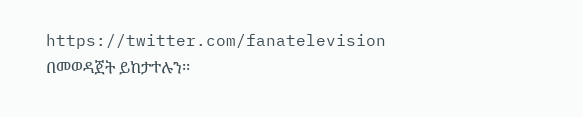https://twitter.com/fanatelevision በመወዳጀት ይከታተሉን፡፡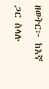ዘወትር፦ ከእኛ ጋር ስላሉ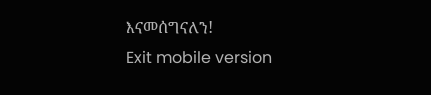እናመሰግናለን!
Exit mobile version